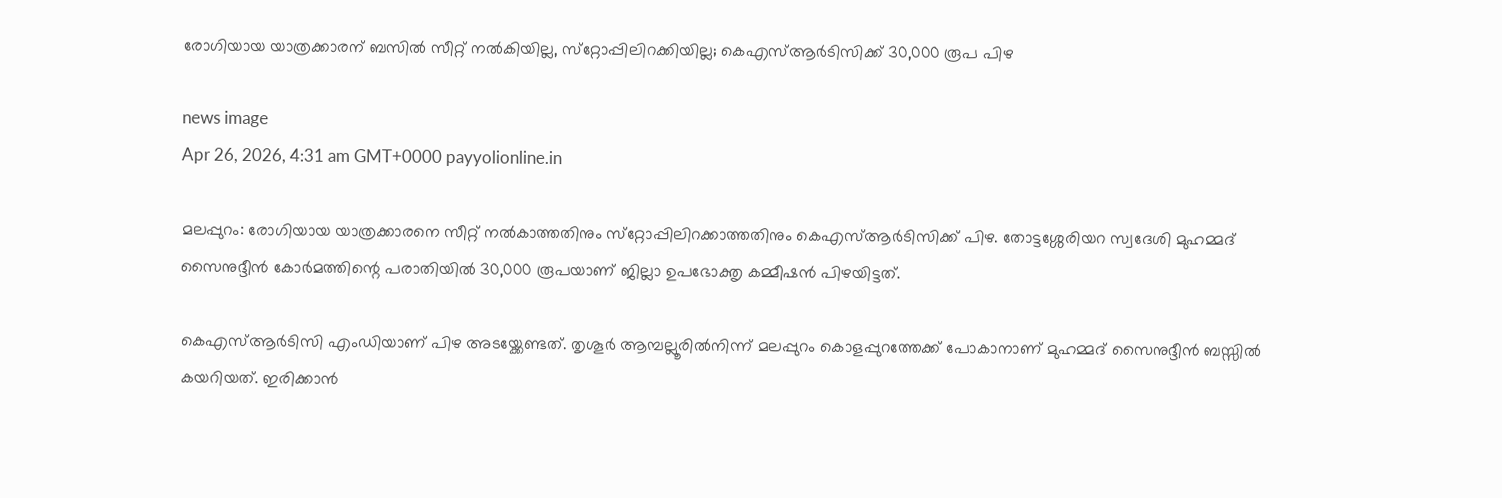രോഗിയായ യാത്രക്കാരന് ബസിൽ സീറ്റ് നൽകിയില്ല, സ്‌റ്റോപ്പിലിറക്കിയില്ല; കെഎസ്ആർടിസിക്ക് 30,000 രൂപ പിഴ

news image
Apr 26, 2026, 4:31 am GMT+0000 payyolionline.in

മലപ്പുറം: രോഗിയായ യാത്രക്കാരനെ സീറ്റ് നൽകാത്തതിനും സ്‌റ്റോപ്പിലിറക്കാത്തതിനും കെഎസ്ആർടിസിക്ക് പിഴ. തോട്ടശ്ശേരിയറ സ്വദേശി മുഹമ്മദ് സൈനുദ്ദീൻ കോർമത്തിന്റെ പരാതിയിൽ 30,000 രൂപയാണ് ജില്ലാ ഉപഭോക്തൃ കമ്മീഷൻ പിഴയിട്ടത്.

കെഎസ്ആർടിസി എംഡിയാണ് പിഴ അടയ്ക്കേണ്ടത്. തൃശൂർ ആമ്പല്ലൂരിൽനിന്ന് മലപ്പുറം കൊളപ്പുറത്തേക്ക് പോകാനാണ് മുഹമ്മദ് സൈനുദ്ദീൻ ബസ്സിൽ കയറിയത്. ഇരിക്കാൻ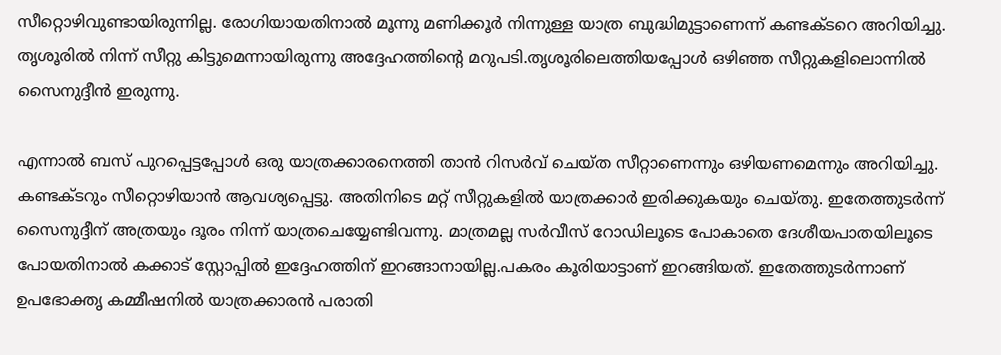സീറ്റൊഴിവുണ്ടായിരുന്നില്ല. രോഗിയായതിനാൽ മൂന്നു മണിക്കൂർ നിന്നുള്ള യാത്ര ബുദ്ധിമുട്ടാണെന്ന് കണ്ടക്ടറെ അറിയിച്ചു. തൃശൂരിൽ നിന്ന് സീറ്റു കിട്ടുമെന്നായിരുന്നു അദ്ദേഹത്തിന്റെ മറുപടി.തൃശൂരിലെത്തിയപ്പോൾ ഒഴിഞ്ഞ സീറ്റുകളിലൊന്നിൽ സൈനുദ്ദീൻ ഇരുന്നു.

എന്നാൽ ബസ് പുറപ്പെട്ടപ്പോൾ ഒരു യാത്രക്കാരനെത്തി താൻ റിസർവ് ചെയ്ത സീറ്റാണെന്നും ഒഴിയണമെന്നും അറിയിച്ചു. കണ്ടക്ടറും സീറ്റൊഴിയാൻ ആവശ്യപ്പെട്ടു. അതിനിടെ മറ്റ് സീറ്റുകളിൽ യാത്രക്കാർ ഇരിക്കുകയും ചെയ്തു. ഇതേത്തുടർന്ന് സൈനുദ്ദീന് അത്രയും ദൂരം നിന്ന് യാത്രചെയ്യേണ്ടിവന്നു. മാത്രമല്ല സർവീസ് റോഡിലൂടെ പോകാതെ ദേശീയപാതയിലൂടെ പോയതിനാൽ കക്കാട് സ്റ്റോപ്പിൽ ഇദ്ദേഹത്തിന് ഇറങ്ങാനായില്ല.പകരം കൂരിയാട്ടാണ് ഇറങ്ങിയത്. ഇതേത്തുടർന്നാണ് ഉപഭോക്തൃ കമ്മീഷനിൽ യാത്രക്കാരൻ പരാതി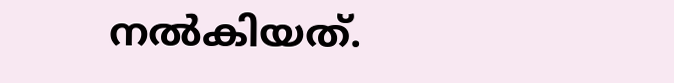നൽകിയത്.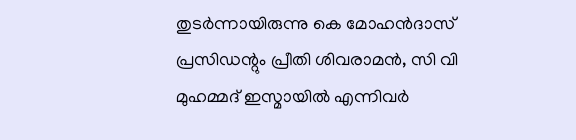തുടർന്നായിരുന്നു കെ മോഹൻദാസ് പ്രസിഡന്റും പ്രീതി ശിവരാമൻ, സി വി മുഹമ്മദ് ഇസ്മായിൽ എന്നിവർ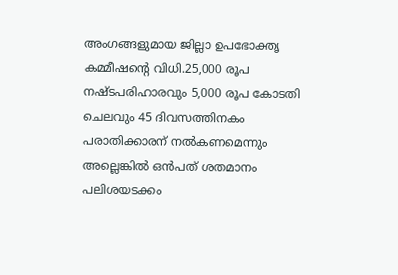അംഗങ്ങളുമായ ജില്ലാ ഉപഭോക്തൃ കമ്മീഷന്റെ വിധി.25,000 രൂപ നഷ്ടപരിഹാരവും 5,000 രൂപ കോടതി ചെലവും 45 ദിവസത്തിനകം പരാതിക്കാരന് നൽകണമെന്നും അല്ലെങ്കിൽ ഒൻപത് ശതമാനം പലിശയടക്കം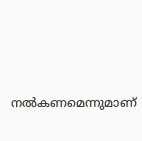നൽകണമെന്നുമാണ്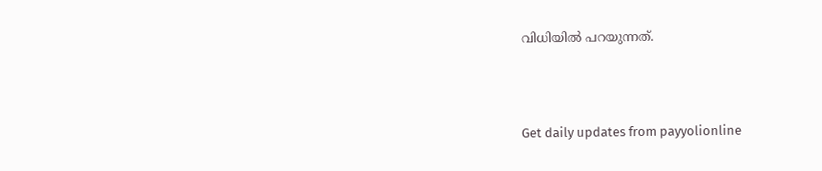വിധിയിൽ പറയുന്നത്.



Get daily updates from payyolionline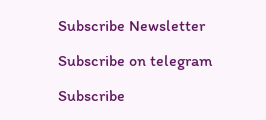Subscribe Newsletter

Subscribe on telegram

Subscribe